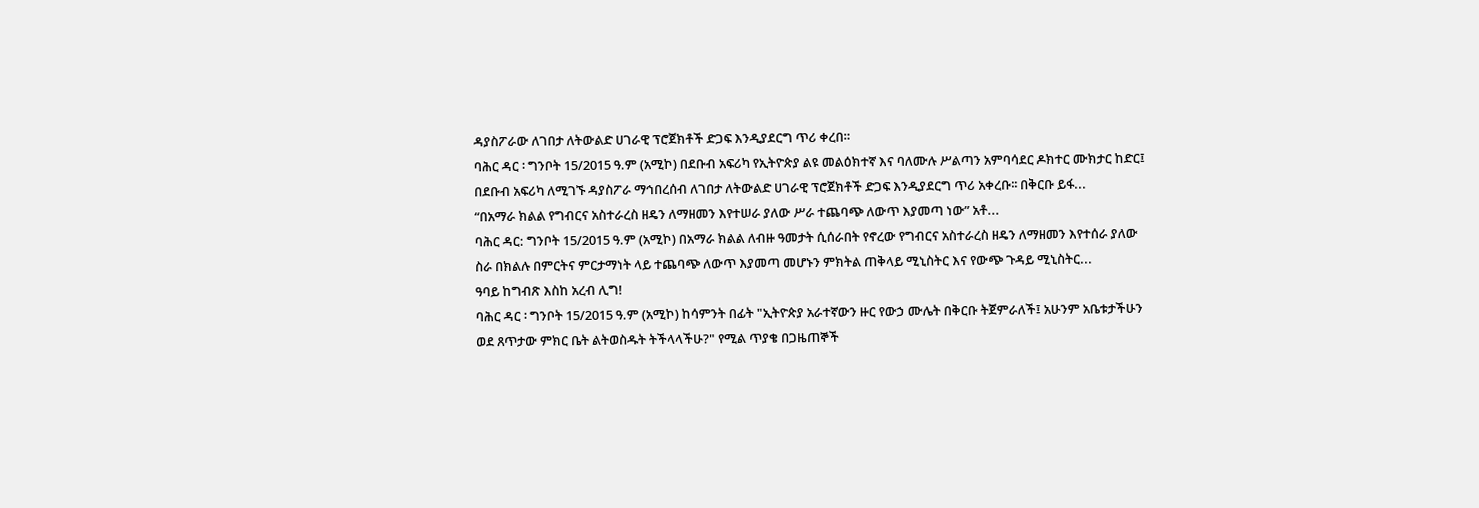ዳያስፖራው ለገበታ ለትውልድ ሀገራዊ ፕሮጀክቶች ድጋፍ እንዲያደርግ ጥሪ ቀረበ።
ባሕር ዳር ፡ ግንቦት 15/2015 ዓ.ም (አሚኮ) በደቡብ አፍሪካ የኢትዮጵያ ልዩ መልዕክተኛ እና ባለሙሉ ሥልጣን አምባሳደር ዶክተር ሙክታር ከድር፤ በደቡብ አፍሪካ ለሚገኙ ዳያስፖራ ማኅበረሰብ ለገበታ ለትውልድ ሀገራዊ ፕሮጀክቶች ድጋፍ እንዲያደርግ ጥሪ አቀረቡ፡፡ በቅርቡ ይፋ...
“በአማራ ክልል የግብርና አስተራረስ ዘዴን ለማዘመን እየተሠራ ያለው ሥራ ተጨባጭ ለውጥ እያመጣ ነው” አቶ...
ባሕር ዳር: ግንቦት 15/2015 ዓ.ም (አሚኮ) በአማራ ክልል ለብዙ ዓመታት ሲሰራበት የኖረው የግብርና አስተራረስ ዘዴን ለማዘመን እየተሰራ ያለው ስራ በክልሉ በምርትና ምርታማነት ላይ ተጨባጭ ለውጥ እያመጣ መሆኑን ምክትል ጠቅላይ ሚኒስትር እና የውጭ ጉዳይ ሚኒስትር...
ዓባይ ከግብጽ እስከ አረብ ሊግ!
ባሕር ዳር ፡ ግንቦት 15/2015 ዓ.ም (አሚኮ) ከሳምንት በፊት "ኢትዮጵያ አራተኛውን ዙር የውኃ ሙሌት በቅርቡ ትጀምራለች፤ አሁንም አቤቱታችሁን ወደ ጸጥታው ምክር ቤት ልትወስዱት ትችላላችሁ?" የሚል ጥያቄ በጋዜጠኞች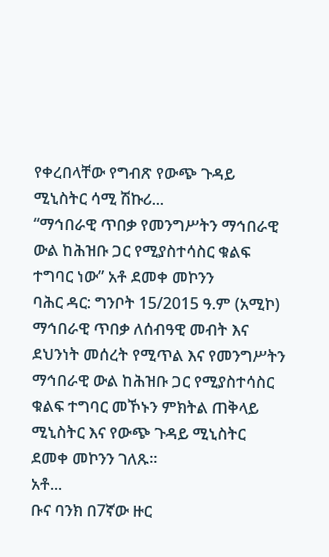የቀረበላቸው የግብጽ የውጭ ጉዳይ ሚኒስትር ሳሚ ሽኩሪ...
“ማኅበራዊ ጥበቃ የመንግሥትን ማኅበራዊ ውል ከሕዝቡ ጋር የሚያስተሳስር ቁልፍ ተግባር ነው” አቶ ደመቀ መኮንን
ባሕር ዳር: ግንቦት 15/2015 ዓ.ም (አሚኮ) ማኅበራዊ ጥበቃ ለሰብዓዊ መብት እና ደህንነት መሰረት የሚጥል እና የመንግሥትን ማኅበራዊ ውል ከሕዝቡ ጋር የሚያስተሳስር ቁልፍ ተግባር መኾኑን ምክትል ጠቅላይ ሚኒስትር እና የውጭ ጉዳይ ሚኒስትር ደመቀ መኮንን ገለጹ።
አቶ...
ቡና ባንክ በ7ኛው ዙር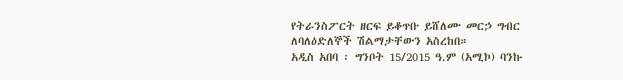የትራንስፖርት ዘርፍ ይቆጥቡ ይሸለሙ መርኃ ግብር ለባለዕድለኞች ሽልማታቸውን አስረከበ።
አዲስ አበባ ፡ ግንቦት 15/2015 ዓ.ም (አሚኮ) ባንኩ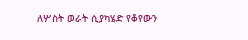ለሦስት ወራት ሲያካሄድ የቆየውን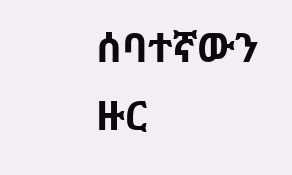ሰባተኛውን ዙር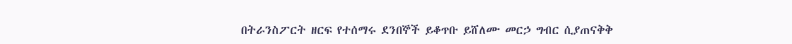በትራንስፖርት ዘርፍ የተሰማሩ ደንበኞች ይቆጥቡ ይሸለሙ መርኃ ግብር ሲያጠናቅቅ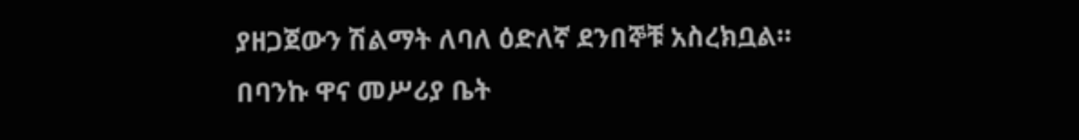ያዘጋጀውን ሽልማት ለባለ ዕድለኛ ደንበኞቹ አስረክቧል።
በባንኩ ዋና መሥሪያ ቤት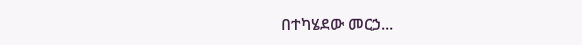በተካሄደው መርኃ...